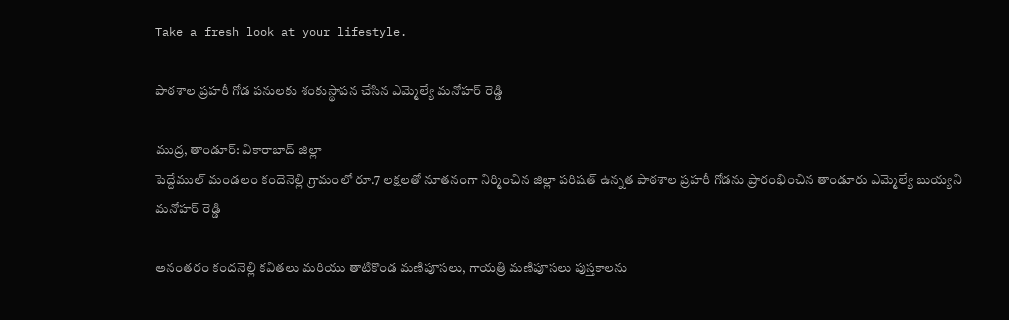Take a fresh look at your lifestyle.

పాఠశాల ప్రహరీ గోడ పనులకు శంకుస్థాపన చేసిన ఎమ్మెల్యే మనోహర్ రెడ్డి

ముద్ర, తాండూర్: వికారాబాద్ జిల్లా
పెద్దేముల్ మండలం కందెనెల్లి గ్రామంలో రూ.7 లక్షలతో నూతనంగా నిర్మించిన జిల్లా పరిషత్ ఉన్నత పాఠశాల ప్రహరీ గోడను ప్రారంభించిన తాండూరు ఎమ్మెల్యే బుయ్యని మనోహర్ రెడ్డి

అనంతరం కందనెల్లి కవితలు మరియు తాటికొండ మణిపూసలు, గాయత్రి మణిపూసలు పుస్తకాలను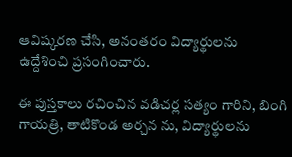ఆవిష్కరణ చేసి, అనంతరం విద్యార్థులను ఉద్దేశించి ప్రసంగించారు.

ఈ పుస్తకాలు రచించిన వడిచర్ల సత్యం గారిని, బింగి గాయత్రి, తాటికొండ అర్చన ను, విద్యార్థులను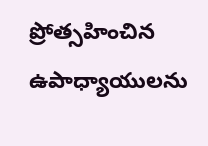ప్రోత్సహించిన ఉపాధ్యాయులను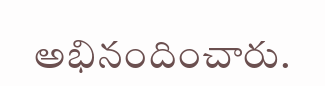అభినందించారు.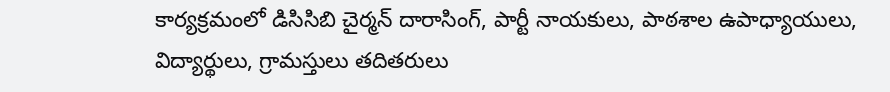కార్యక్రమంలో డిసిసిబి చైర్మన్ దారాసింగ్, పార్టీ నాయకులు, పాఠశాల ఉపాధ్యాయులు, విద్యార్థులు, గ్రామస్తులు తదితరులు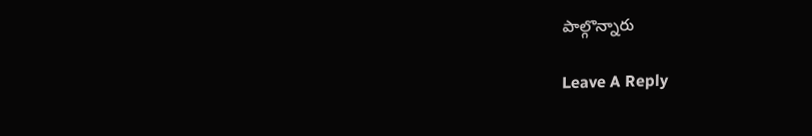పాల్గొన్నారు

Leave A Reply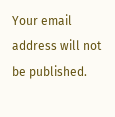Your email address will not be published.